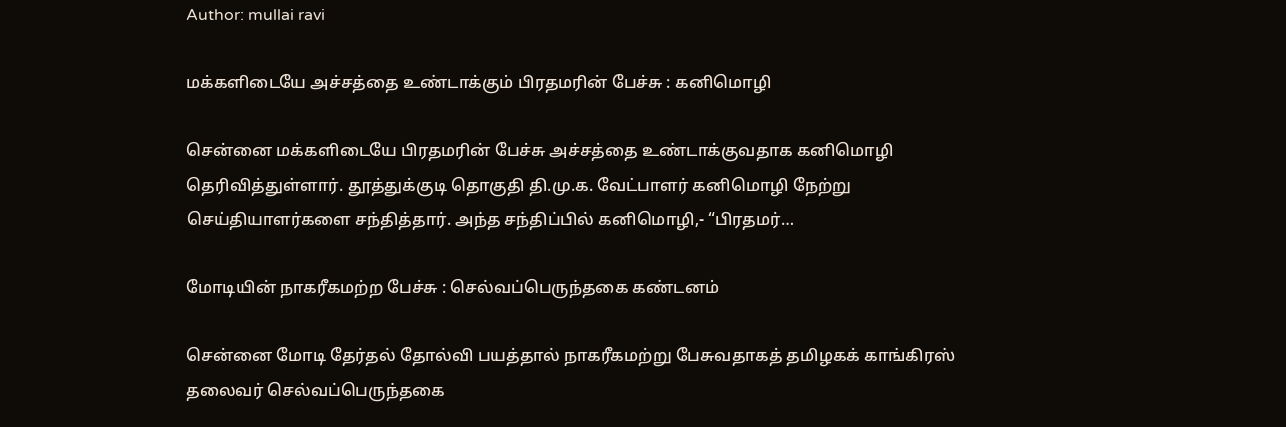Author: mullai ravi

மக்களிடையே அச்சத்தை உண்டாக்கும் பிரதமரின் பேச்சு : கனிமொழி

சென்னை மக்களிடையே பிரதமரின் பேச்சு அச்சத்தை உண்டாக்குவதாக கனிமொழி தெரிவித்துள்ளார். தூத்துக்குடி தொகுதி தி.மு.க. வேட்பாளர் கனிமொழி நேற்று செய்தியாளர்களை சந்தித்தார். அந்த சந்திப்பில் கனிமொழி,- “பிரதமர்…

மோடியின் நாகரீகமற்ற பேச்சு : செல்வப்பெருந்தகை கண்டனம்

சென்னை மோடி தேர்தல் தோல்வி பயத்தால் நாகரீகமற்று பேசுவதாகத் தமிழகக் காங்கிரஸ் தலைவர் செல்வப்பெருந்தகை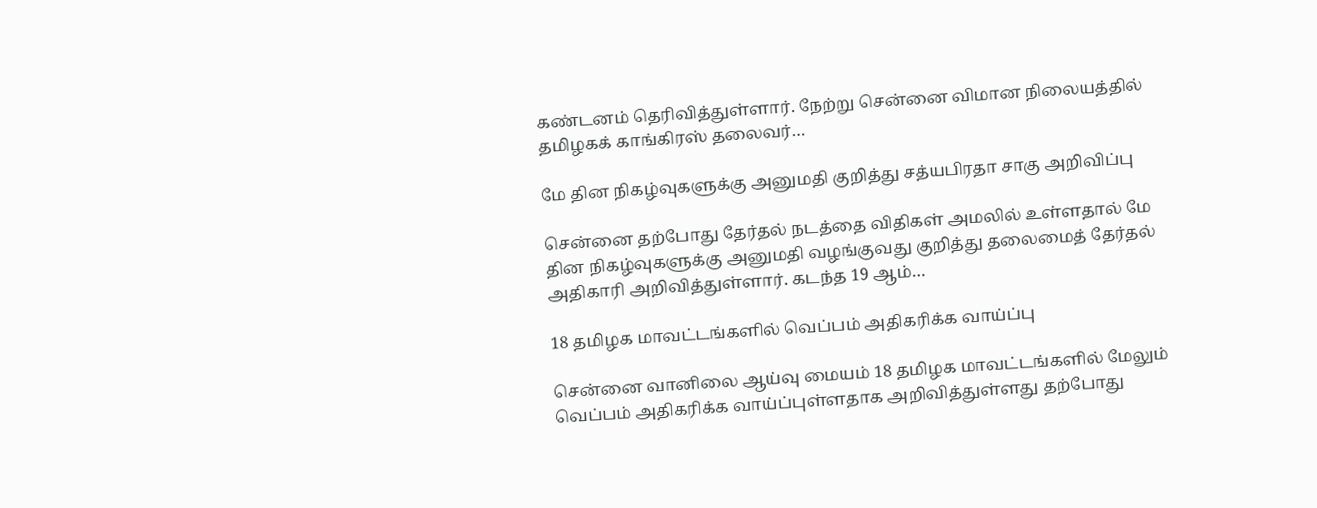கண்டனம் தெரிவித்துள்ளார். நேற்று சென்னை விமான நிலையத்தில் தமிழகக் காங்கிரஸ் தலைவர்…

மே தின நிகழ்வுகளுக்கு அனுமதி குறித்து சத்யபிரதா சாகு அறிவிப்பு

சென்னை தற்போது தேர்தல் நடத்தை விதிகள் அமலில் உள்ளதால் மே தின நிகழ்வுகளுக்கு அனுமதி வழங்குவது குறித்து தலைமைத் தேர்தல் அதிகாரி அறிவித்துள்ளார். கடந்த 19 ஆம்…

18 தமிழக மாவட்டங்களில் வெப்பம் அதிகரிக்க வாய்ப்பு

சென்னை வானிலை ஆய்வு மையம் 18 தமிழக மாவட்டங்களில் மேலும் வெப்பம் அதிகரிக்க வாய்ப்புள்ளதாக அறிவித்துள்ளது தற்போது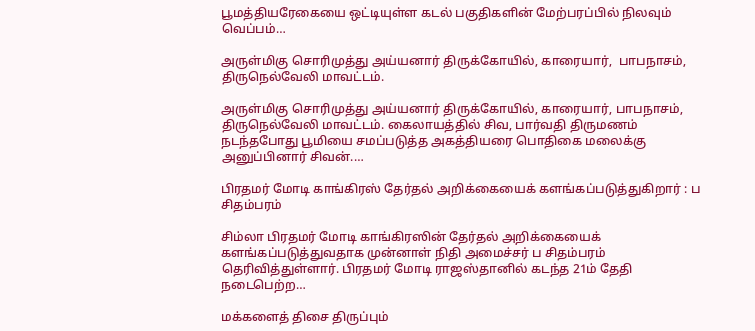பூமத்தியரேகையை ஒட்டியுள்ள கடல் பகுதிகளின் மேற்பரப்பில் நிலவும் வெப்பம்…

அருள்மிகு சொரிமுத்து அய்யனார் திருக்கோயில், காரையார்,  பாபநாசம்,  திருநெல்வேலி மாவட்டம்.

அருள்மிகு சொரிமுத்து அய்யனார் திருக்கோயில், காரையார், பாபநாசம், திருநெல்வேலி மாவட்டம். கைலாயத்தில் சிவ, பார்வதி திருமணம் நடந்தபோது பூமியை சமப்படுத்த அகத்தியரை பொதிகை மலைக்கு அனுப்பினார் சிவன்.…

பிரதமர் மோடி காங்கிரஸ் தேர்தல் அறிக்கையைக் களங்கப்படுத்துகிறார் : ப சிதம்பரம்

சிம்லா பிரதமர் மோடி காங்கிரஸின் தேர்தல் அறிக்கையைக் களங்கப்படுத்துவதாக முன்னாள் நிதி அமைச்சர் ப சிதம்பரம் தெரிவித்துள்ளார். பிரதமர் மோடி ராஜஸ்தானில் கடந்த 21ம் தேதி நடைபெற்ற…

மக்களைத் திசை திருப்பும்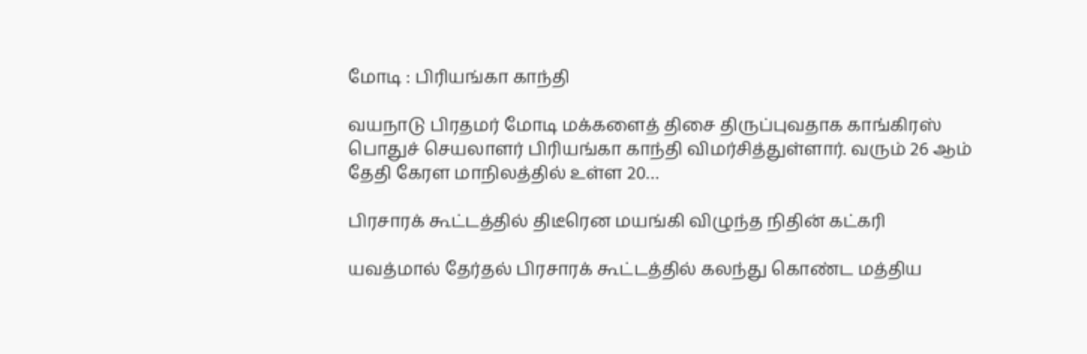மோடி : பிரியங்கா காந்தி

வயநாடு பிரதமர் மோடி மக்களைத் திசை திருப்புவதாக காங்கிரஸ் பொதுச் செயலாளர் பிரியங்கா காந்தி விமர்சித்துள்ளார். வரும் 26 ஆம் தேதி கேரள மாநிலத்தில் உள்ள 20…

பிரசாரக் கூட்டத்தில் திடீரென மயங்கி விழுந்த நிதின் கட்கரி

யவத்மால் தேர்தல் பிரசாரக் கூட்டத்தில் கலந்து கொண்ட மத்திய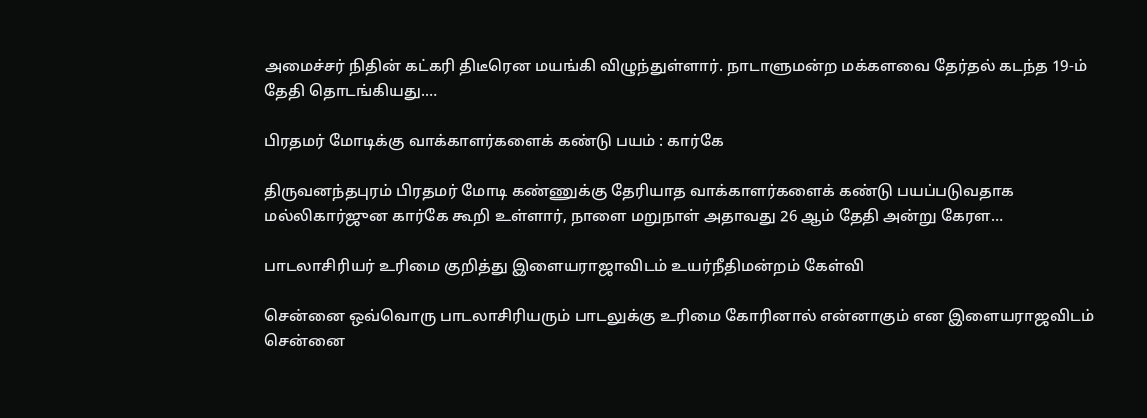அமைச்சர் நிதின் கட்கரி திடீரென மயங்கி விழுந்துள்ளார். நாடாளுமன்ற மக்களவை தேர்தல் கடந்த 19-ம் தேதி தொடங்கியது.…

பிரதமர் மோடிக்கு வாக்காளர்களைக் கண்டு பயம் : கார்கே

திருவனந்தபுரம் பிரதமர் மோடி கண்ணுக்கு தேரியாத வாக்காளர்களைக் கண்டு பயப்படுவதாக மல்லிகார்ஜுன கார்கே கூறி உள்ளார், நாளை மறுநாள் அதாவது 26 ஆம் தேதி அன்று கேரள…

பாடலாசிரியர் உரிமை குறித்து இளையராஜாவிடம் உயர்நீதிமன்றம் கேள்வி

சென்னை ஒவ்வொரு பாடலாசிரியரும் பாடலுக்கு உரிமை கோரினால் என்னாகும் என இளையராஜவிடம் சென்னை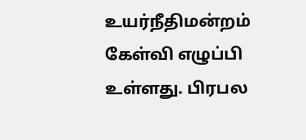உயர்நீதிமன்றம் கேள்வி எழுப்பி உள்ளது. பிரபல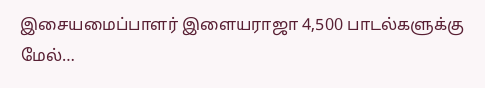இசையமைப்பாளர் இளையராஜா 4,500 பாடல்களுக்கு மேல்…